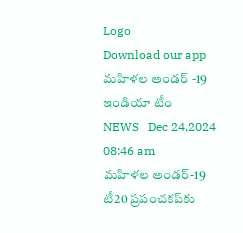Logo
Download our app
మ‌హిళ‌ల అండ‌ర్ -19 ఇండియా టీం
NEWS   Dec 24,2024 08:46 am
మహిళల అండర్-19 టీ20 ప్రపంచకప్‌కు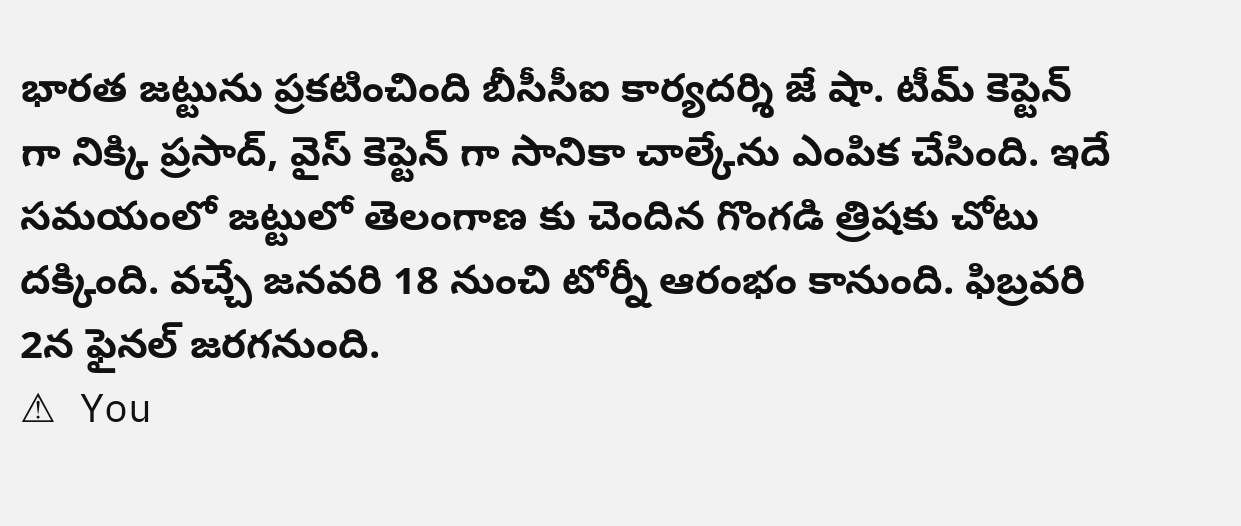భారత జట్టును ప్ర‌క‌టించింది బీసీసీఐ కార్య‌ద‌ర్శి జే షా. టీమ్ కెప్టెన్ గా నిక్కి ప్రసాద్, వైస్ కెప్టెన్ గా సానికా చాల్కేను ఎంపిక చేసింది. ఇదే స‌మ‌యంలో జ‌ట్టులో తెలంగాణ కు చెందిన గొంగడి త్రిషకు చోటు ద‌క్కింది. వ‌చ్చే జనవరి 18 నుంచి టోర్నీ ఆరంభం కానుంది. ఫిబ్రవరి 2న ఫైనల్ జ‌ర‌గ‌నుంది.
⚠ You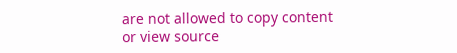are not allowed to copy content or view source